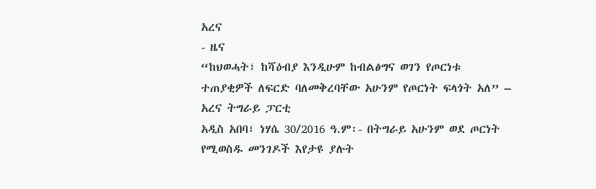አረና
- ዜና
“ከህወሓት፣ ከሻዕብያ እንዲሁም ከብልፅግና ወገን የጦርነቱ ተጠያቂዎች ለፍርድ ባለመቅረባቸው አሁንም የጦርነት ፍላጎት አለ” – አረና ትግራይ ፓርቲ
አዲስ አበባ፣ ነሃሴ 30/2016 ዓ.ም፡- በትግራይ አሁንም ወደ ጦርነት የሚወስዱ መንገዶች እየታዩ ያሉት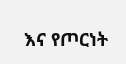እና የጦርነት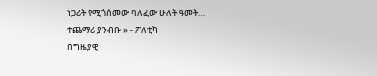ነጋሪት የሚጎሰመው ባለፈው ሁለት ዓመት…
ተጨማሪ ያንብቡ » - ፖለቲካ
በግዜያዊ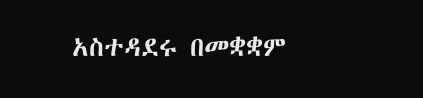አስተዳደሩ በመቋቋም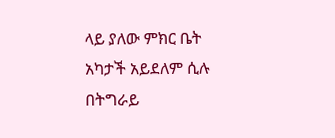ላይ ያለው ምክር ቤት አካታች አይደለም ሲሉ በትግራይ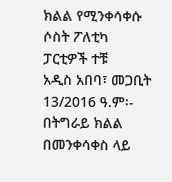ክልል የሚንቀሳቀሱ ሶስት ፖለቲካ ፓርቲዎች ተቹ
አዲስ አበባ፣ መጋቢት 13/2016 ዓ.ም፡- በትግራይ ክልል በመንቀሳቀስ ላይ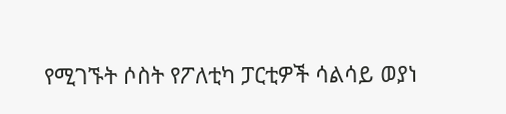የሚገኙት ሶስት የፖለቲካ ፓርቲዎች ሳልሳይ ወያነ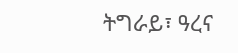ትግራይ፣ ዓረና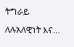ትግራይ ለሉአለዊነት እና…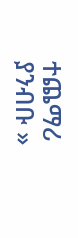ተጨማሪ ያንብቡ »